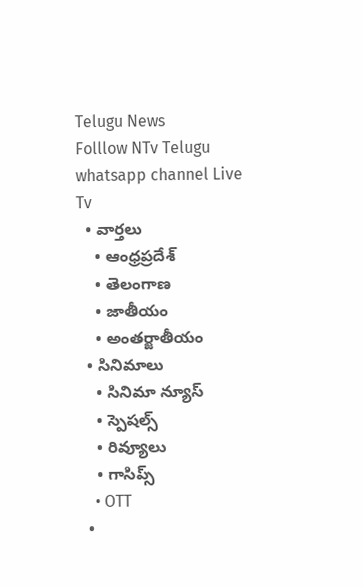Telugu News
Folllow NTv Telugu whatsapp channel Live Tv
  • వార్తలు
    • ఆంధ్రప్రదేశ్
    • తెలంగాణ
    • జాతీయం
    • అంతర్జాతీయం
  • సినిమాలు
    • సినిమా న్యూస్
    • స్పెషల్స్
    • రివ్యూలు
    • గాసిప్స్
    • OTT
  •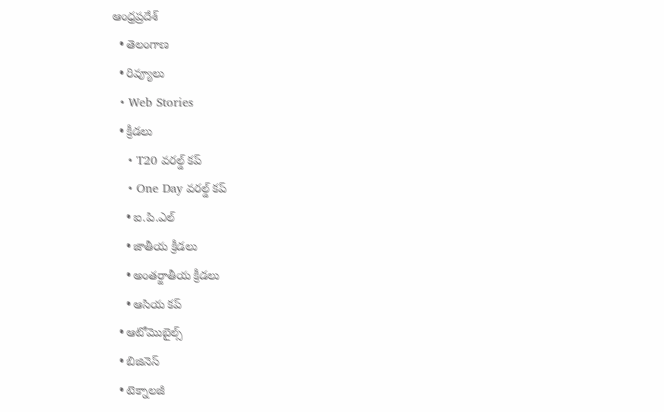ఆంధ్రప్రదేశ్
  • తెలంగాణ
  • రివ్యూలు
  • Web Stories
  • క్రీడలు
    • T20 వరల్డ్ కప్
    • One Day వరల్డ్ కప్
    • ఐ.పి.ఎల్
    • జాతీయ క్రీడలు
    • అంతర్జాతీయ క్రీడలు
    • ఆసియ కప్
  • ఆటోమొబైల్స్
  • బిజినెస్‌
  • టెక్నాలజీ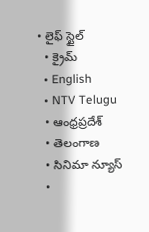• లైఫ్ స్టైల్
  • క్రైమ్
  • English
  • NTV Telugu
  • ఆంధ్రప్రదేశ్
  • తెలంగాణ
  • సినిమా న్యూస్
  •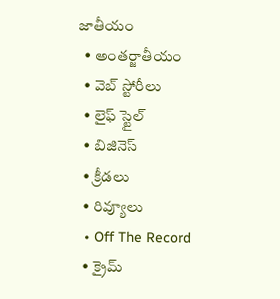జాతీయం
  • అంతర్జాతీయం
  • వెబ్ స్టోరీలు
  • లైఫ్ స్టైల్
  • బిజినెస్‌
  • క్రీడలు
  • రివ్యూలు
  • Off The Record
  • క్రైమ్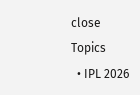close
Topics
  • IPL 2026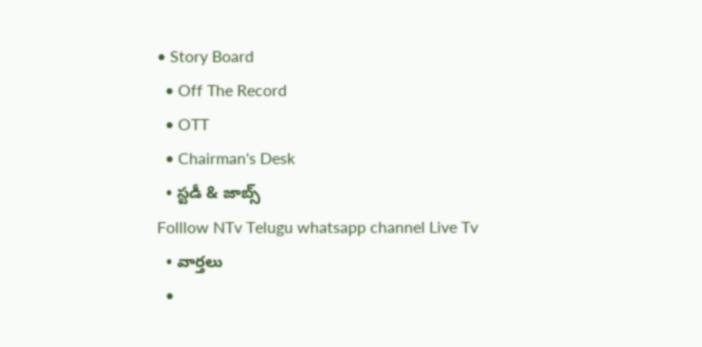• Story Board
  • Off The Record
  • OTT
  • Chairman's Desk
  • స్టడీ & జాబ్స్
Folllow NTv Telugu whatsapp channel Live Tv
  • వార్తలు
  •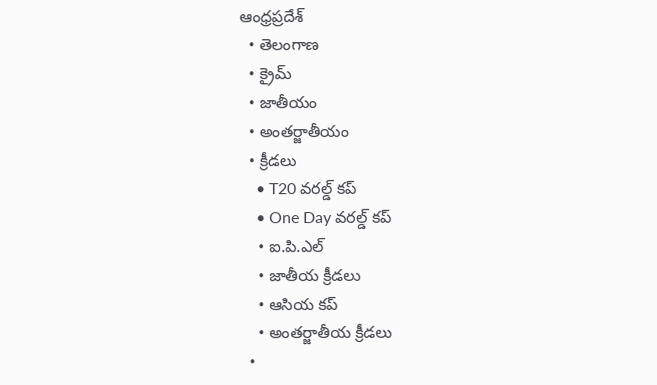ఆంధ్రప్రదేశ్
  • తెలంగాణ
  • క్రైమ్
  • జాతీయం
  • అంతర్జాతీయం
  • క్రీడలు
    • T20 వరల్డ్ కప్
    • One Day వరల్డ్ కప్
    • ఐ.పి.ఎల్
    • జాతీయ క్రీడలు
    • ఆసియ కప్
    • అంతర్జాతీయ క్రీడలు
  •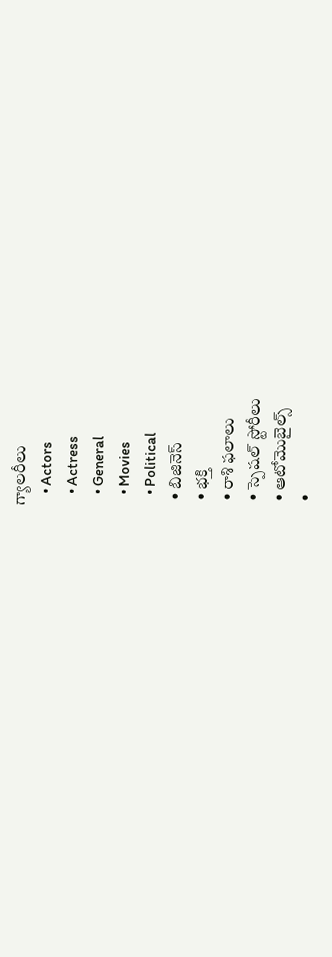గ్యాలరీలు
    • Actors
    • Actress
    • General
    • Movies
    • Political
  • బిజినెస్‌
  • భక్తి
  • రాశి ఫలాలు
  • స్పెషల్‌ స్టోరీలు
  • ఆటోమొబైల్స్
  •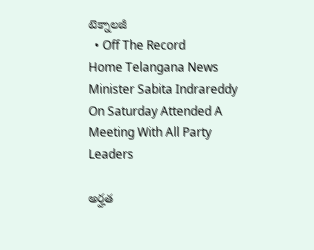టెక్నాలజీ
  • Off The Record
Home Telangana News Minister Sabita Indrareddy On Saturday Attended A Meeting With All Party Leaders

అర్హత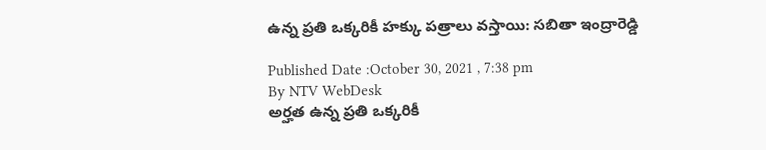ఉన్న ప్రతి ఒక్కరికీ హక్కు పత్రాలు వస్తాయి: సబితా ఇంద్రారెడ్డి

Published Date :October 30, 2021 , 7:38 pm
By NTV WebDesk
అర్హత ఉన్న ప్రతి ఒక్కరికీ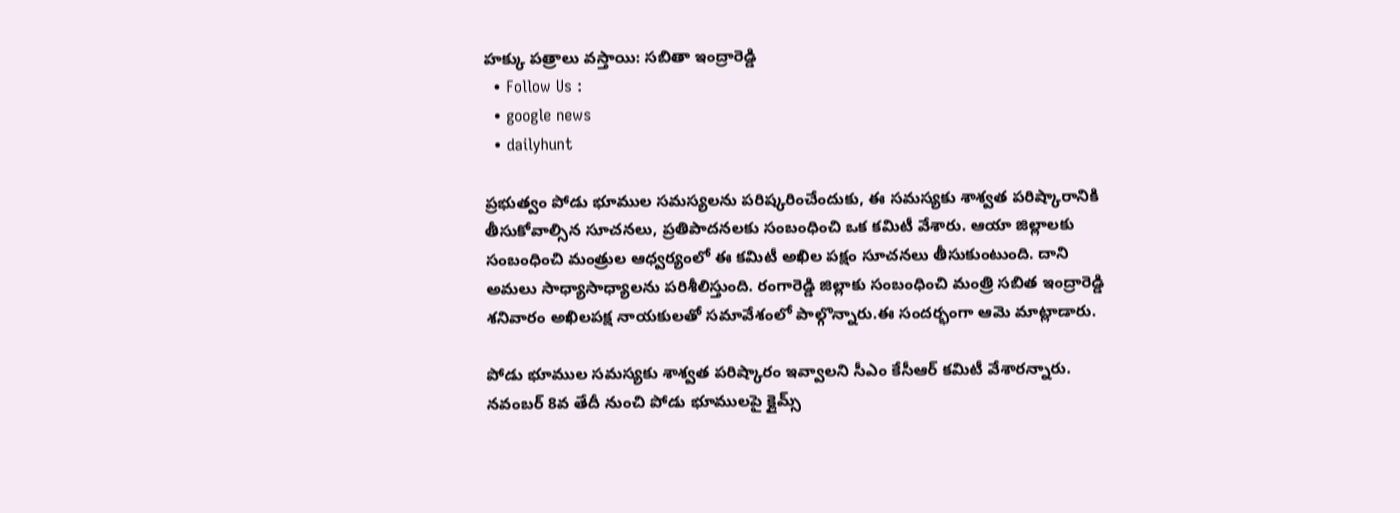హక్కు పత్రాలు వస్తాయి: సబితా ఇంద్రారెడ్డి
  • Follow Us :
  • google news
  • dailyhunt

ప్రభుత్వం పోడు భూముల సమస్యలను పరిష్కరించేందుకు, ఈ సమస్యకు శాశ్వత పరిష్కారానికి తీసుకోవాల్సిన సూచనలు, ప్రతిపాదనలకు సంబంధించి ఒక కమిటీ వేశారు. ఆయా జిల్లాలకు సంబంధించి మంత్రుల ఆధ్వర్యంలో ఈ కమిటీ అఖిల పక్షం సూచనలు తీసుకుంటుంది. దాని అమలు సాధ్యాసాధ్యాలను పరిశీలిస్తుంది. రంగారెడ్డి జిల్లాకు సంబంధించి మంత్రి సబిత ఇంద్రారెడ్డి శనివారం అఖిలపక్ష నాయకులతో సమావేశంలో పాల్గొన్నారు.ఈ సందర్భంగా ఆమె మాట్లాడారు.

పోడు భూముల సమస్యకు శాశ్వత పరిష్కారం ఇవ్వాలని సీఎం కేసీఆర్‌ కమిటీ వేశారన్నారు. నవంబర్ 8వ తేదీ నుంచి పోడు భూములపై క్లైమ్స్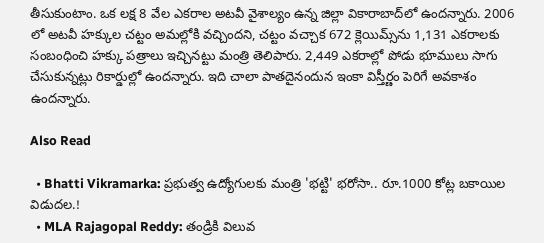తీసుకుంటాం. ఒక లక్ష 8 వేల ఎకరాల అటవీ వైశాల్యం ఉన్న జిల్లా వికారాబాద్‌లో ఉందన్నారు. 2006 లో అటవీ హక్కుల చట్టం అమల్లోకి వచ్చిందని, చట్టం వచ్చాక 672 క్లెయిమ్స్‌ను 1,131 ఎకరాలకు సంబంధించి హక్కు పత్రాలు ఇచ్చినట్టు మంత్రి తెలిపారు. 2,449 ఎకరాల్లో పోడు భూములు సాగు చేసుకున్నట్లు రికార్డుల్లో ఉందన్నారు. ఇది చాలా పాతదైనందున ఇంకా విస్తీర్ణం పెరిగే అవకాశం ఉందన్నారు.

Also Read

  • Bhatti Vikramarka: ప్రభుత్వ ఉద్యోగులకు మంత్రి 'భట్టి' భరోసా.. రూ.1000 కోట్ల బకాయిల విడుదల.!
  • MLA Rajagopal Reddy: తండ్రికి విలువ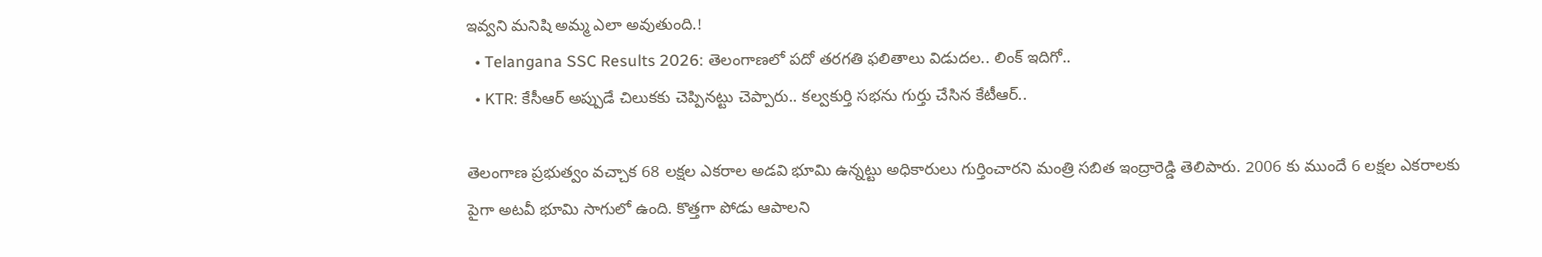ఇవ్వని మనిషి అమ్మ ఎలా అవుతుంది.!
  • Telangana SSC Results 2026: తెలంగాణలో పదో తరగతి ఫలితాలు విడుదల.. లింక్ ఇదిగో..
  • KTR: కేసీఆర్ అప్పుడే చిలుకకు చెప్పినట్టు చెప్పారు.. కల్వకుర్తి సభను గుర్తు చేసిన కేటీఆర్..

తెలంగాణ ప్రభుత్వం వచ్చాక 68 లక్షల ఎకరాల అడవి భూమి ఉన్నట్టు అధికారులు గుర్తించారని మంత్రి సబిత ఇంద్రారెడ్డి తెలిపారు. 2006 కు ముందే 6 లక్షల ఎకరాలకు పైగా అటవీ భూమి సాగులో ఉంది. కొత్తగా పోడు ఆపాలని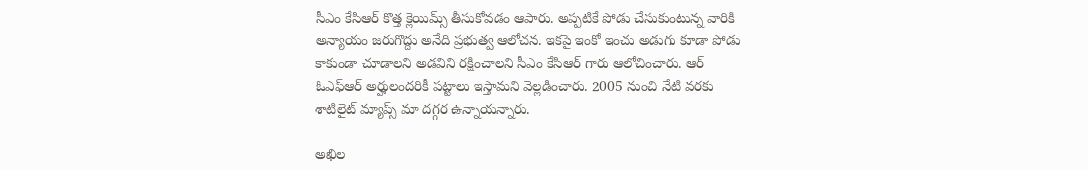సీఎం కేసిఆర్ కొత్త క్లెయిమ్స్ తీసుకోవడం ఆపారు. అప్పటికే పోడు చేసుకుంటున్న వారికి అన్యాయం జరుగొద్దు అనేది ప్రభుత్వ ఆలోచన. ఇకపై ఇంకో ఇంచు అడుగు కూడా పోడు కాకుండా చూడాలని అడవిని రక్షించాలని సీఎం కేసిఆర్ గారు ఆలోచించారు. ఆర్ ఓఎఫ్ఆర్ అర్హులందరికీ పట్టాలు ఇస్తామని వెల్లడించారు. 2005 నుంచి నేటి వరకు శాటిలైట్ మ్యాప్స్‌ మా దగ్గర ఉన్నాయన్నారు.

అఖిల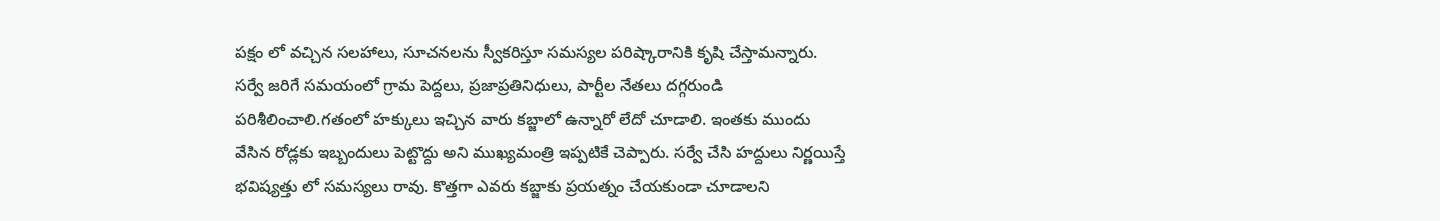పక్షం లో వచ్చిన సలహాలు, సూచనలను స్వీకరిస్తూ సమస్యల పరిష్కారానికి కృషి చేస్తామన్నారు. సర్వే జరిగే సమయంలో గ్రామ పెద్దలు, ప్రజాప్రతినిధులు, పార్టీల నేతలు దగ్గరుండి పరిశీలించాలి.గతంలో హక్కులు ఇచ్చిన వారు కబ్జాలో ఉన్నారో లేదో చూడాలి. ఇంతకు ముందు వేసిన రోడ్లకు ఇబ్బందులు పెట్టొద్దు అని ముఖ్యమంత్రి ఇప్పటికే చెప్పారు. సర్వే చేసి హద్దులు నిర్ణయిస్తే భవిష్యత్తు లో సమస్యలు రావు. కొత్తగా ఎవరు కబ్జాకు ప్రయత్నం చేయకుండా చూడాలని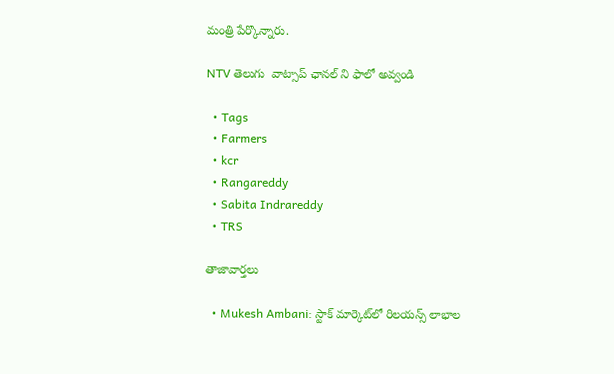మంత్రి పేర్కొన్నారు.

NTV తెలుగు  వాట్సాప్ ఛానల్ ని ఫాలో అవ్వండి

  • Tags
  • Farmers
  • kcr
  • Rangareddy
  • Sabita Indrareddy
  • TRS

తాజావార్తలు

  • Mukesh Ambani: స్టాక్ మార్కెట్‌లో రిలయన్స్ లాభాల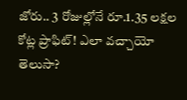జోరు.. 3 రోజుల్లోనే రూ.1.35 లక్షల కోట్ల ప్రాఫిట్! ఎలా వచ్చాయో తెలుసా?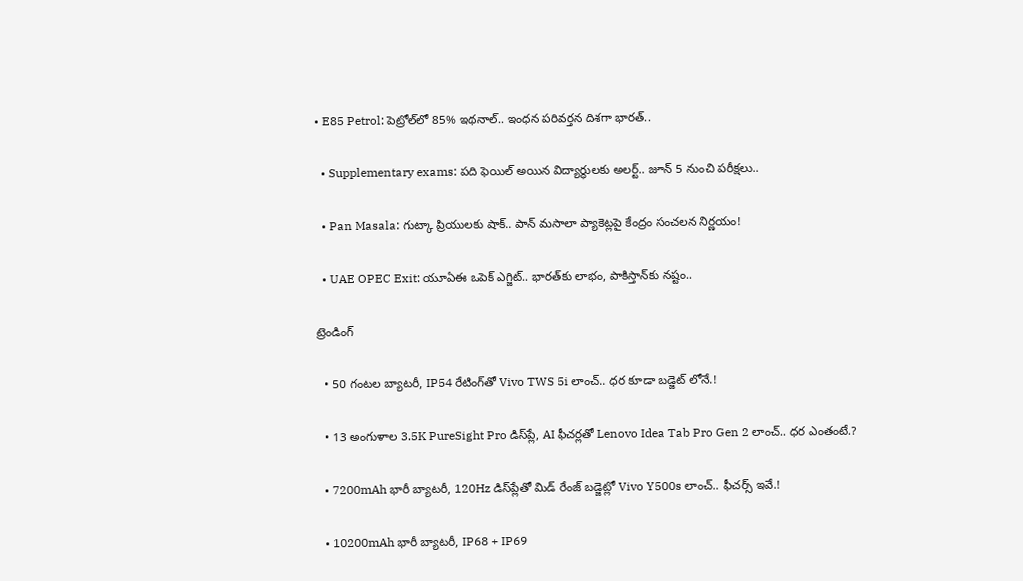• E85 Petrol: పెట్రోల్‌లో 85% ఇథనాల్.. ఇంధన పరివర్తన దిశగా భారత్..

  • Supplementary exams: పది ఫెయిల్ అయిన విద్యార్థులకు అలర్ట్.. జూన్ 5 నుంచి పరీక్షలు..

  • Pan Masala: గుట్కా ప్రియులకు షాక్.. పాన్ మసాలా ప్యాకెట్లపై కేంద్రం సంచలన నిర్ణయం!

  • UAE OPEC Exit: యూఏఈ ఒపెక్ ఎగ్జిట్.. భారత్‌కు లాభం, పాకిస్తాన్‌కు నష్టం..

ట్రెండింగ్‌

  • 50 గంటల బ్యాటరీ, IP54 రేటింగ్‌తో Vivo TWS 5i లాంచ్.. ధర కూడా బడ్జెట్ లోనే.!

  • 13 అంగుళాల 3.5K PureSight Pro డిస్‌ప్లే, AI ఫీచర్లతో Lenovo Idea Tab Pro Gen 2 లాంచ్.. ధర ఎంతంటే.?

  • 7200mAh భారీ బ్యాటరీ, 120Hz డిస్‌ప్లేతో మిడ్ రేంజ్ బడ్జెట్లో Vivo Y500s లాంచ్.. ఫీచర్స్ ఇవే.!

  • 10200mAh భారీ బ్యాటరీ, IP68 + IP69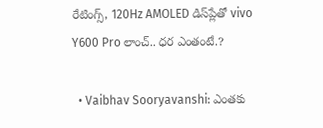రేటింగ్స్‌, 120Hz AMOLED డిస్‌ప్లేతో vivo Y600 Pro లాంచ్.. ధర ఎంతంటే.?

  • Vaibhav Sooryavanshi: ఎంతకు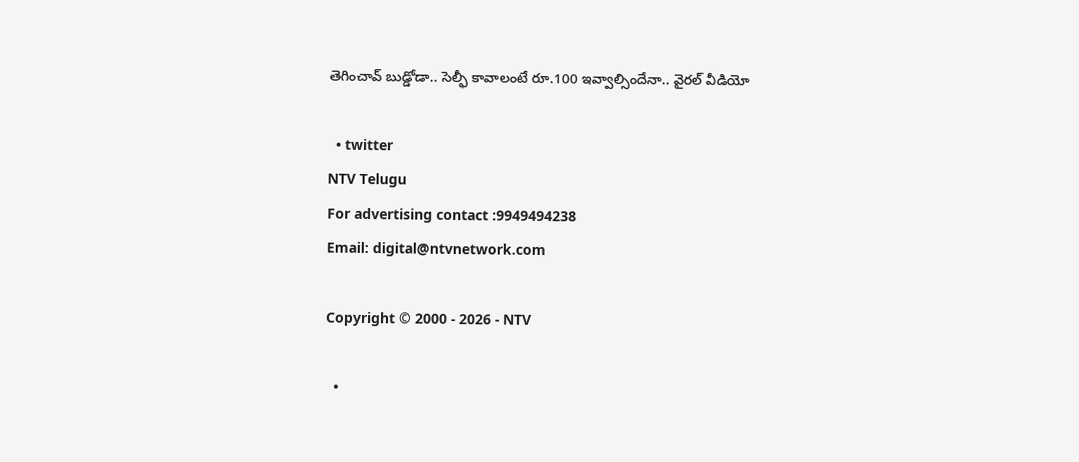తెగించావ్ బుడ్డోడా.. సెల్ఫీ కావాలంటే రూ.100 ఇవ్వాల్సిందేనా.. వైరల్ వీడియో

  • twitter
NTV Telugu
For advertising contact :9949494238
Email: digital@ntvnetwork.com

Copyright © 2000 - 2026 - NTV

  •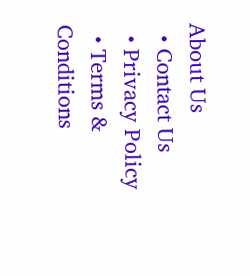About Us
  • Contact Us
  • Privacy Policy
  • Terms & Conditions